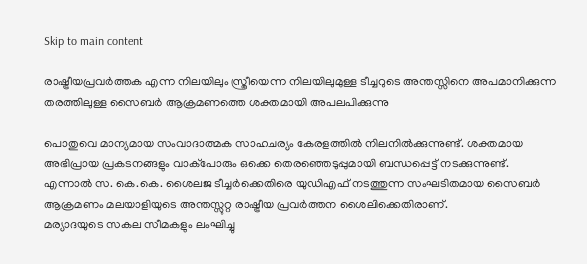Skip to main content

രാഷ്ട്രീയപ്രവർത്തക എന്ന നിലയിലും സ്ത്രീയെന്ന നിലയിലുമുള്ള ടീച്ചറുടെ അന്തസ്സിനെ അപമാനിക്കുന്ന തരത്തിലുള്ള സൈബർ ആക്രമണത്തെ ശക്തമായി അപലപിക്കുന്നു

പൊതുവെ മാന്യമായ സംവാദാത്മക സാഹചര്യം കേരളത്തിൽ നിലനിൽക്കുന്നുണ്ട്. ശക്തമായ അഭിപ്രായ പ്രകടനങ്ങളും വാക്പോരും ഒക്കെ തെരഞ്ഞെടുപ്പുമായി ബന്ധപ്പെട്ട് നടക്കുന്നുണ്ട്.
എന്നാൽ സ. കെ.കെ. ശൈലജ ടീച്ചർക്കെതിരെ യുഡിഎഫ് നടത്തുന്ന സംഘടിതമായ സൈബർ ആക്രമണം മലയാളിയുടെ അന്തസ്സുറ്റ രാഷ്ട്രീയ പ്രവർത്തന ശൈലിക്കെതിരാണ്.
മര്യാദയുടെ സകല സീമകളും ലംഘിച്ചു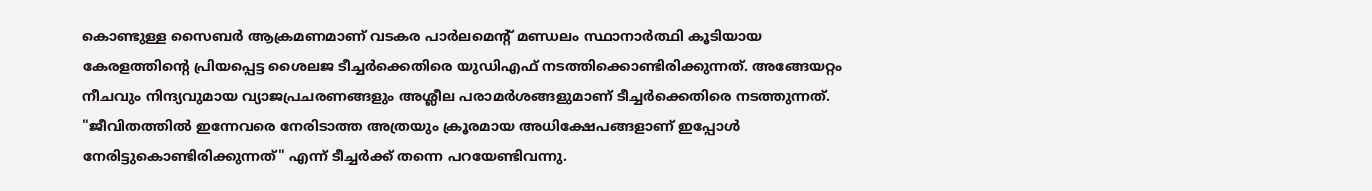കൊണ്ടുള്ള സൈബർ ആക്രമണമാണ് വടകര പാർലമെന്റ് മണ്ഡലം സ്ഥാനാർത്ഥി കൂടിയായ കേരളത്തിന്റെ പ്രിയപ്പെട്ട ശൈലജ ടീച്ചർക്കെതിരെ യുഡിഎഫ് നടത്തിക്കൊണ്ടിരിക്കുന്നത്. അങ്ങേയറ്റം നീചവും നിന്ദ്യവുമായ വ്യാജപ്രചരണങ്ങളും അശ്ലീല പരാമർശങ്ങളുമാണ് ടീച്ചർക്കെതിരെ നടത്തുന്നത്.
"ജീവിതത്തിൽ ഇന്നേവരെ നേരിടാത്ത അത്രയും ക്രൂരമായ അധിക്ഷേപങ്ങളാണ് ഇപ്പോൾ നേരിട്ടുകൊണ്ടിരിക്കുന്നത്" എന്ന് ടീച്ചർക്ക് തന്നെ പറയേണ്ടിവന്നു.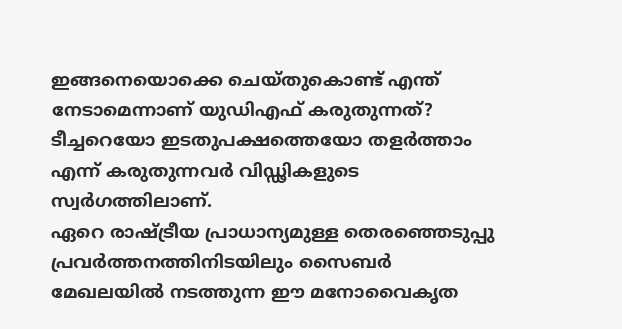ഇങ്ങനെയൊക്കെ ചെയ്തുകൊണ്ട് എന്ത് നേടാമെന്നാണ് യുഡിഎഫ് കരുതുന്നത്? ടീച്ചറെയോ ഇടതുപക്ഷത്തെയോ തളർത്താം എന്ന് കരുതുന്നവർ വിഡ്ഢികളുടെ സ്വർഗത്തിലാണ്.
ഏറെ രാഷ്ട്രീയ പ്രാധാന്യമുള്ള തെരഞ്ഞെടുപ്പു പ്രവർത്തനത്തിനിടയിലും സൈബർ മേഖലയിൽ നടത്തുന്ന ഈ മനോവൈകൃത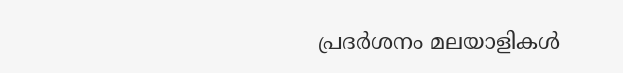പ്രദർശനം മലയാളികൾ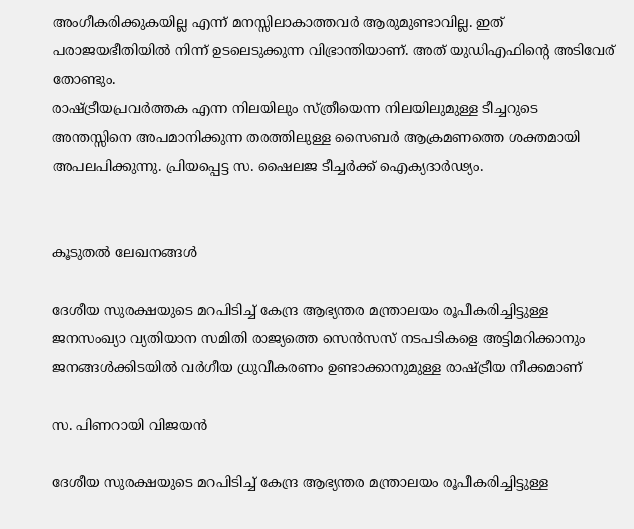അംഗീകരിക്കുകയില്ല എന്ന് മനസ്സിലാകാത്തവർ ആരുമുണ്ടാവില്ല. ഇത്‌ പരാജയഭീതിയിൽ നിന്ന് ഉടലെടുക്കുന്ന വിഭ്രാന്തിയാണ്. അത് യുഡിഎഫിന്റെ അടിവേര് തോണ്ടും.
രാഷ്ട്രീയപ്രവർത്തക എന്ന നിലയിലും സ്ത്രീയെന്ന നിലയിലുമുള്ള ടീച്ചറുടെ അന്തസ്സിനെ അപമാനിക്കുന്ന തരത്തിലുള്ള സൈബർ ആക്രമണത്തെ ശക്തമായി അപലപിക്കുന്നു. പ്രിയപ്പെട്ട സ. ഷൈലജ ടീച്ചർക്ക് ഐക്യദാർഢ്യം.


കൂടുതൽ ലേഖനങ്ങൾ

ദേശീയ സുരക്ഷയുടെ മറപിടിച്ച് കേന്ദ്ര ആഭ്യന്തര മന്ത്രാലയം രൂപീകരിച്ചിട്ടുള്ള ജനസംഖ്യാ വ്യതിയാന സമിതി രാജ്യത്തെ സെൻസസ് നടപടികളെ അട്ടിമറിക്കാനും ജനങ്ങൾക്കിടയിൽ വർഗീയ ധ്രുവീകരണം ഉണ്ടാക്കാനുമുള്ള രാഷ്ട്രീയ നീക്കമാണ്

സ. പിണറായി വിജയൻ

ദേശീയ സുരക്ഷയുടെ മറപിടിച്ച് കേന്ദ്ര ആഭ്യന്തര മന്ത്രാലയം രൂപീകരിച്ചിട്ടുള്ള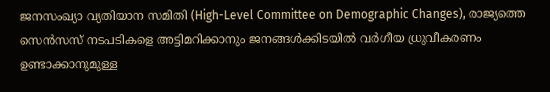ജനസംഖ്യാ വ്യതിയാന സമിതി (High-Level Committee on Demographic Changes), രാജ്യത്തെ സെൻസസ് നടപടികളെ അട്ടിമറിക്കാനും ജനങ്ങൾക്കിടയിൽ വർഗീയ ധ്രുവീകരണം ഉണ്ടാക്കാനുമുള്ള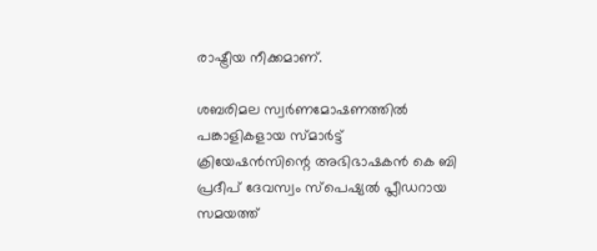രാഷ്ട്രീയ നീക്കമാണ്.

ശബരിമല സ്വര്‍ണമോഷണത്തില്‍ പങ്കാളികളായ സ്മാര്‍ട്ട് ക്രിയേഷന്‍സിന്റെ അഭിഭാഷകൻ കെ ബി പ്രദീപ് ദേവസ്വം സ്പെഷ്യല്‍ പ്ലീഡറായ സമയത്ത്‌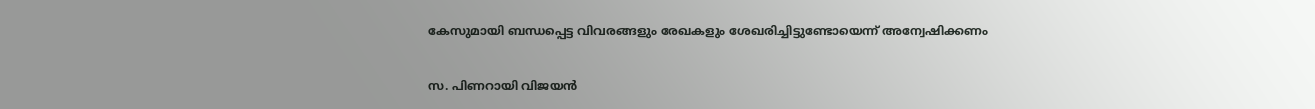കേസുമായി ബന്ധപ്പെട്ട വിവരങ്ങളും രേഖകളും ശേഖരിച്ചിട്ടുണ്ടോയെന്ന്‌ അന്വേഷിക്കണം

സ. പിണറായി വിജയൻ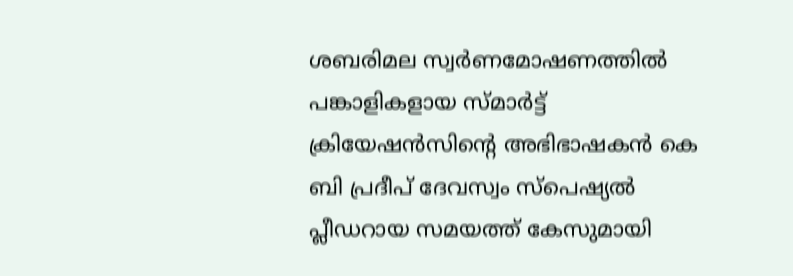ശബരിമല സ്വര്‍ണമോഷണത്തില്‍ പങ്കാളികളായ സ്മാര്‍ട്ട് ക്രിയേഷന്‍സിന്റെ അഭിഭാഷകൻ കെ ബി പ്രദീപ് ദേവസ്വം സ്പെഷ്യല്‍ പ്ലീഡറായ സമയത്ത്‌ കേസുമായി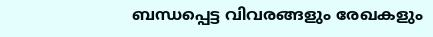ബന്ധപ്പെട്ട വിവരങ്ങളും രേഖകളും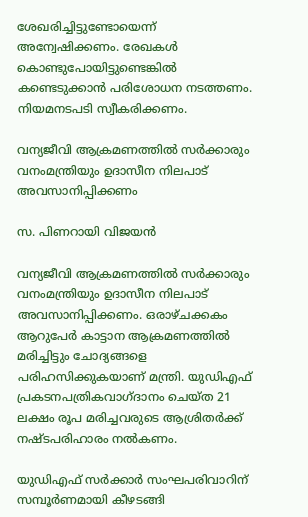ശേഖരിച്ചിട്ടുണ്ടോയെന്ന്‌ അന്വേഷിക്കണം. രേഖകൾ കൊണ്ടുപോയിട്ടുണ്ടെങ്കിൽ കണ്ടെടുക്കാൻ പരിശോധന നടത്തണം. നിയമനടപടി സ്വീകരിക്കണം.

വന്യജീവി ആക്രമണത്തില്‍ സര്‍ക്കാരും വനംമന്ത്രിയും ഉദാസീന നിലപാട്‌ അവസാനിപ്പിക്കണം

സ. പിണറായി വിജയൻ

വന്യജീവി ആക്രമണത്തില്‍ സര്‍ക്കാരും വനംമന്ത്രിയും ഉദാസീന നിലപാട്‌ അവസാനിപ്പിക്കണം. ഒരാഴ്‌ചക്കകം ആറുപേർ കാട്ടാന ആക്രമണത്തിൽ മരിച്ചിട്ടും ചോദ്യങ്ങളെ പരിഹസിക്കുകയാണ്‌ മന്ത്രി. യുഡിഎഫ്‌ പ്രകടനപത്രികവാഗ്‌ദാനം ചെയ്‌ത 21 ലക്ഷം രൂപ മരിച്ചവരുടെ ആശ്രിതർക്ക്‌ നഷ്‌ടപരിഹാരം നൽകണം.

യുഡിഎഫ്‌ സർക്കാർ സംഘപരിവാറിന്‌ സമ്പൂര്‍ണമായി കീഴടങ്ങി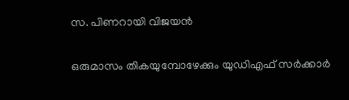സ. പിണറായി വിജയൻ

ഒരുമാസം തികയുമ്പോഴേക്കും യുഡിഎഫ്‌ സർക്കാർ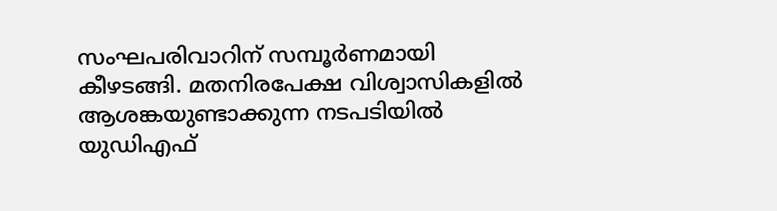സംഘപരിവാറിന്‌ സമ്പൂര്‍ണമായി കീഴടങ്ങി. മതനിരപേക്ഷ വിശ്വാസികളില്‍ ആശങ്കയുണ്ടാക്കുന്ന നടപടിയിൽ യുഡിഎഫ്‌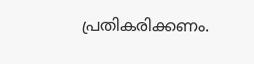പ്രതികരിക്കണം.